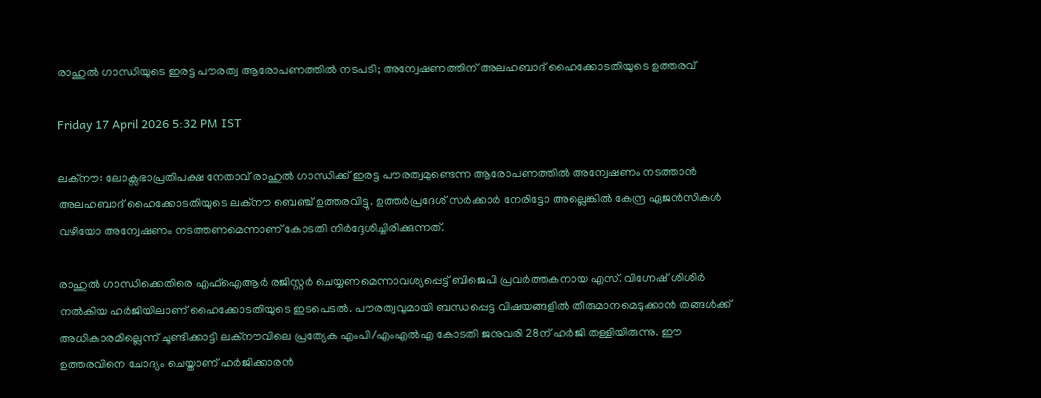രാഹുൽ ഗാന്ധിയുടെ ഇരട്ട പൗരത്വ ആരോപണത്തിൽ നടപടി; അന്വേഷണത്തിന് അലഹബാദ് ഹൈക്കോടതിയുടെ ഉത്തരവ്

Friday 17 April 2026 5:32 PM IST

ലക്നൗ: ലോക്സഭാപ്രതിപക്ഷ നേതാവ് രാഹുൽ ഗാന്ധിക്ക് ഇരട്ട പൗരത്വമുണ്ടെന്ന ആരോപണത്തിൽ അന്വേഷണം നടത്താൻ അലഹബാദ് ഹൈക്കോടതിയുടെ ലക്നൗ ബെഞ്ച് ഉത്തരവിട്ടു. ഉത്തർപ്രദേശ് സർക്കാർ നേരിട്ടോ അല്ലെങ്കിൽ കേന്ദ്ര ഏജൻസികൾ വഴിയോ അന്വേഷണം നടത്തണമെന്നാണ് കോടതി നിർദ്ദേശിച്ചിരിക്കുന്നത്.

രാഹുൽ ഗാന്ധിക്കെതിരെ എഫ്‌ഐആർ രജിസ്റ്റർ ചെയ്യണമെന്നാവശ്യപ്പെട്ട് ബിജെപി പ്രവർത്തകനായ എസ്. വിഗ്നേഷ് ശിശിർ നൽകിയ ഹർജിയിലാണ് ഹൈക്കോടതിയുടെ ഇടപെടൽ. പൗരത്വവുമായി ബന്ധപ്പെട്ട വിഷയങ്ങളിൽ തീരുമാനമെടുക്കാൻ തങ്ങൾക്ക് അധികാരമില്ലെന്ന് ചൂണ്ടിക്കാട്ടി ലക്നൗവിലെ പ്രത്യേക എംപി/എംഎൽഎ കോടതി ജനുവരി 28ന് ഹർജി തള്ളിയിരുന്നു. ഈ ഉത്തരവിനെ ചോദ്യം ചെയ്താണ് ഹർജിക്കാരൻ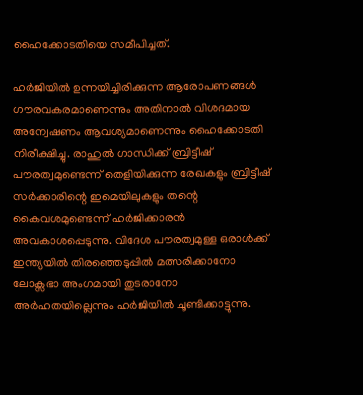ഹൈക്കോടതിയെ സമീപിച്ചത്.

ഹർജിയിൽ ഉന്നയിച്ചിരിക്കുന്ന ആരോപണങ്ങൾ ഗൗരവകരമാണെന്നും അതിനാൽ വിശദമായ അന്വേഷണം ആവശ്യമാണെന്നും ഹൈക്കോടതി നിരീക്ഷിച്ചു. രാഹുൽ ഗാന്ധിക്ക് ബ്രിട്ടീഷ് പൗരത്വമുണ്ടെന്ന് തെളിയിക്കുന്ന രേഖകളും ബ്രിട്ടീഷ് സർക്കാരിന്റെ ഇമെയിലുകളും തന്റെ കൈവശമുണ്ടെന്ന് ഹർജിക്കാരൻ അവകാശപ്പെടുന്നു. വിദേശ പൗരത്വമുള്ള ഒരാൾക്ക് ഇന്ത്യയിൽ തിരഞ്ഞെടുപ്പിൽ മത്സരിക്കാനോ ലോക്സഭാ അംഗമായി തുടരാനോ അർഹതയില്ലെന്നും ഹർജിയിൽ ചൂണ്ടിക്കാട്ടുന്നു.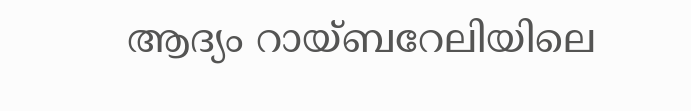ആദ്യം റായ്ബറേലിയിലെ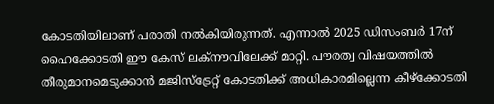കോടതിയിലാണ് പരാതി നൽകിയിരുന്നത്. എന്നാൽ 2025 ഡിസംബർ 17ന് ഹൈക്കോടതി ഈ കേസ് ലക്നൗവിലേക്ക് മാറ്റി. പൗരത്വ വിഷയത്തിൽ തീരുമാനമെടുക്കാൻ മജിസ്‌ട്രേറ്റ് കോടതിക്ക് അധികാരമില്ലെന്ന കീഴ്‌ക്കോടതി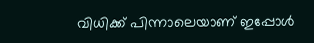വിധിക്ക് പിന്നാലെയാണ് ഇപ്പോൾ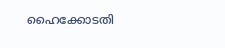ഹൈക്കോടതി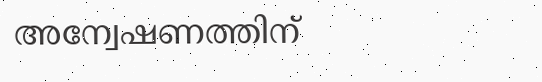അന്വേഷണത്തിന്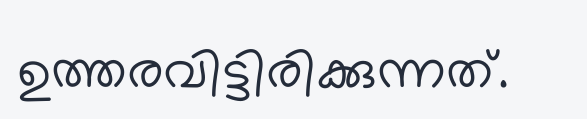ഉത്തരവിട്ടിരിക്കുന്നത്.